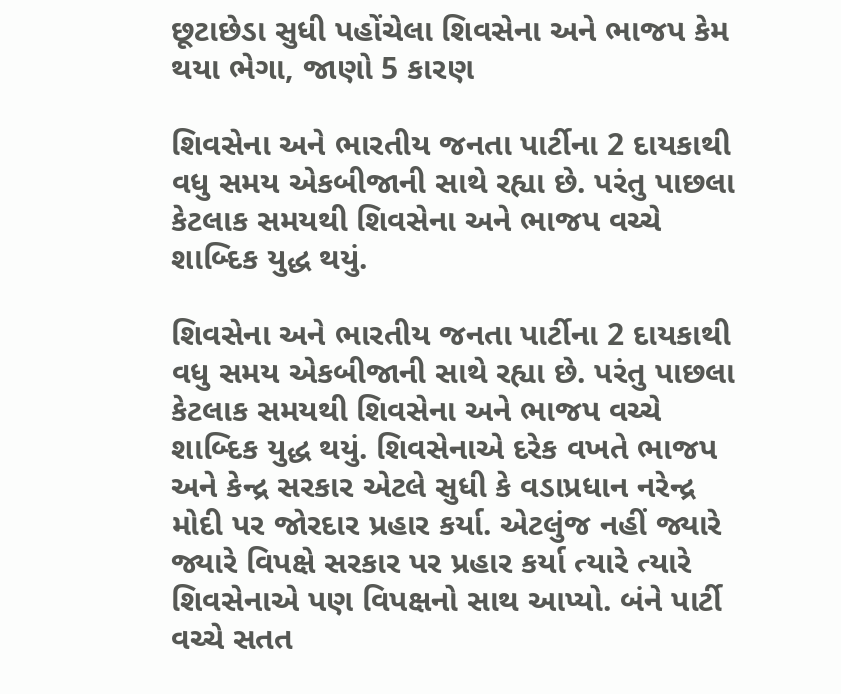છૂટાછેડા સુધી પહોંચેલા શિવસેના અને ભાજપ કેમ થયા ભેગા, જાણો 5 કારણ

શિવસેના અને ભારતીય જનતા પાર્ટીના 2 દાયકાથી વધુ સમય એકબીજાની સાથે રહ્યા છે. પરંતુ પાછલા કેટલાક સમયથી શિવસેના અને ભાજપ વચ્ચે શાબ્દિક યુદ્ધ થયું.

શિવસેના અને ભારતીય જનતા પાર્ટીના 2 દાયકાથી વધુ સમય એકબીજાની સાથે રહ્યા છે. પરંતુ પાછલા કેટલાક સમયથી શિવસેના અને ભાજપ વચ્ચે શાબ્દિક યુદ્ધ થયું. શિવસેનાએ દરેક વખતે ભાજપ અને કેન્દ્ર સરકાર એટલે સુધી કે વડાપ્રધાન નરેન્દ્ર મોદી પર જોરદાર પ્રહાર કર્યા. એટલુંજ નહીં જ્યારે જ્યારે વિપક્ષે સરકાર પર પ્રહાર કર્યા ત્યારે ત્યારે શિવસેનાએ પણ વિપક્ષનો સાથ આપ્યો. બંને પાર્ટી વચ્ચે સતત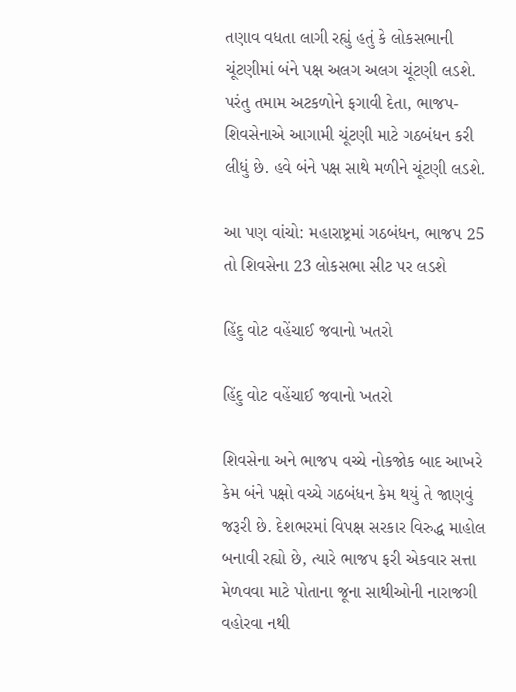તણાવ વધતા લાગી રહ્યું હતું કે લોકસભાની ચૂંટણીમાં બંને પક્ષ અલગ અલગ ચૂંટણી લડશે. પરંતુ તમામ અટકળોને ફગાવી દેતા, ભાજપ-શિવસેનાએ આગામી ચૂંટણી માટે ગઠબંધન કરી લીધું છે. હવે બંને પક્ષ સાથે મળીને ચૂંટણી લડશે.

આ પણ વાંચો: મહારાષ્ટ્રમાં ગઠબંધન, ભાજપ 25 તો શિવસેના 23 લોકસભા સીટ પર લડશે

હિંદુ વોટ વહેંચાઈ જવાનો ખતરો

હિંદુ વોટ વહેંચાઈ જવાનો ખતરો

શિવસેના અને ભાજપ વચ્ચે નોકજોક બાદ આખરે કેમ બંને પક્ષો વચ્ચે ગઠબંધન કેમ થયું તે જાણવું જરૂરી છે. દેશભરમાં વિપક્ષ સરકાર વિરુદ્ધ માહોલ બનાવી રહ્યો છે, ત્યારે ભાજપ ફરી એકવાર સત્તા મેળવવા માટે પોતાના જૂના સાથીઓની નારાજગી વહોરવા નથી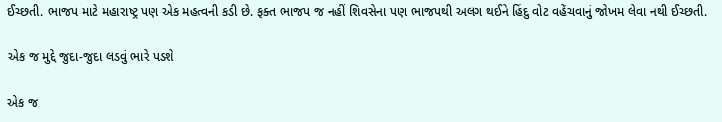ઈચ્છતી. ભાજપ માટે મહારાષ્ટ્ર પણ એક મહત્વની કડી છે. ફક્ત ભાજપ જ નહીં શિવસેના પણ ભાજપથી અલગ થઈને હિંદુ વોટ વહેંચવાનું જોખમ લેવા નથી ઈચ્છતી.

એક જ મુદ્દે જુદા-જુદા લડવું ભારે પડશે

એક જ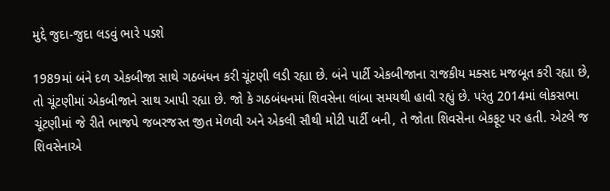મુદ્દે જુદા-જુદા લડવું ભારે પડશે

1989માં બંને દળ એકબીજા સાથે ગઠબંધન કરી ચૂંટણી લડી રહ્યા છે. બંને પાર્ટી એકબીજાના રાજકીય મક્સદ મજબૂત કરી રહ્યા છે, તો ચૂંટણીમાં એકબીજાને સાથ આપી રહ્યા છે. જો કે ગઠબંધનમાં શિવસેના લાંબા સમયથી હાવી રહ્યું છે. પરંતુ 2014માં લોકસભા ચૂંટણીમાં જે રીતે ભાજપે જબરજસ્ત જીત મેળવી અને એકલી સૌથી મોટી પાર્ટી બની, તે જોતા શિવસેના બેકફૂટ પર હતી. એટલે જ શિવસેનાએ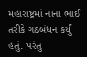મહારાષ્ટ્રમાં નાના ભાઈ તરીકે ગઠબંધન કર્યું હતું. પરંતુ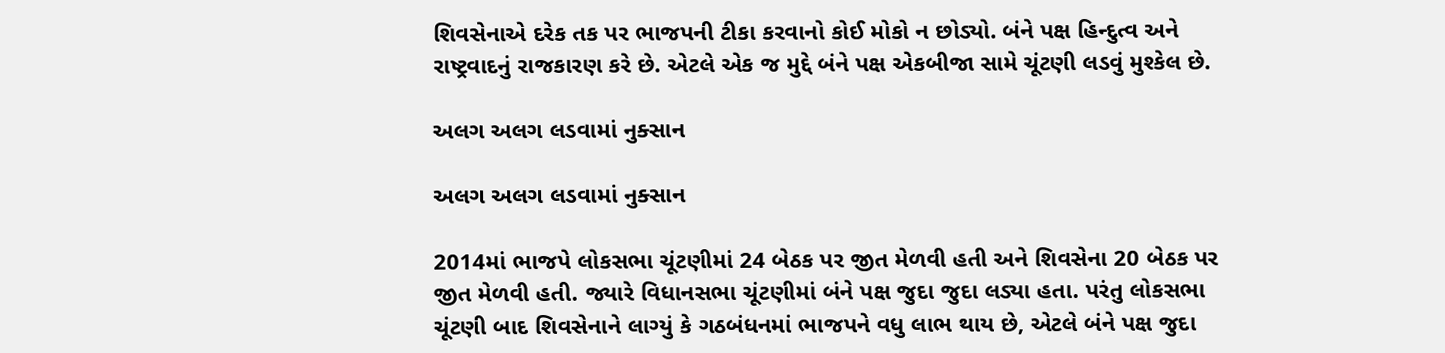શિવસેનાએ દરેક તક પર ભાજપની ટીકા કરવાનો કોઈ મોકો ન છોડ્યો. બંને પક્ષ હિન્દુત્વ અને રાષ્ટ્રવાદનું રાજકારણ કરે છે. એટલે એક જ મુદ્દે બંને પક્ષ એકબીજા સામે ચૂંટણી લડવું મુશ્કેલ છે.

અલગ અલગ લડવામાં નુક્સાન

અલગ અલગ લડવામાં નુક્સાન

2014માં ભાજપે લોકસભા ચૂંટણીમાં 24 બેઠક પર જીત મેળવી હતી અને શિવસેના 20 બેઠક પર જીત મેળવી હતી. જ્યારે વિધાનસભા ચૂંટણીમાં બંને પક્ષ જુદા જુદા લડ્યા હતા. પરંતુ લોકસભા ચૂંટણી બાદ શિવસેનાને લાગ્યું કે ગઠબંધનમાં ભાજપને વધુ લાભ થાય છે, એટલે બંને પક્ષ જુદા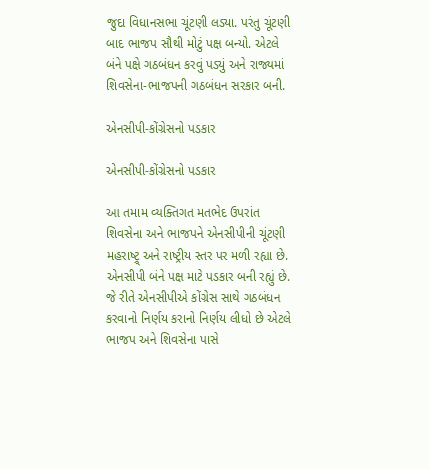જુદા વિધાનસભા ચૂંટણી લડ્યા. પરંતુ ચૂંટણી બાદ ભાજપ સૌથી મોટું પક્ષ બન્યો. એટલે બંને પક્ષે ગઠબંધન કરવું પડ્યું અને રાજ્યમાં શિવસેના-ભાજપની ગઠબંધન સરકાર બની.

એનસીપી-કોંગ્રેસનો પડકાર

એનસીપી-કોંગ્રેસનો પડકાર

આ તમામ વ્યક્તિગત મતભેદ ઉપરાંત શિવસેના અને ભાજપને એનસીપીની ચૂંટણી મહરાષ્ટ્ર્ અને રાષ્ટ્રીય સ્તર પર મળી રહ્યા છે. એનસીપી બંને પક્ષ માટે પડકાર બની રહ્યું છે. જે રીતે એનસીપીએ કોંગ્રેસ સાથે ગઠબંધન કરવાનો નિર્ણય કરાનો નિર્ણય લીધો છે એટલે ભાજપ અને શિવસેના પાસે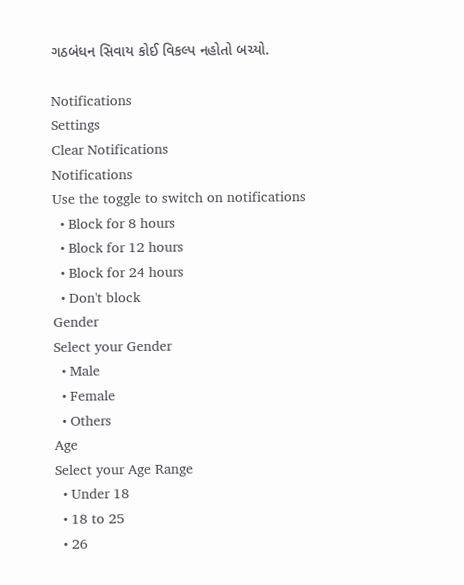ગઠબંધન સિવાય કોઈ વિકલ્પ નહોતો બચ્યો.

Notifications
Settings
Clear Notifications
Notifications
Use the toggle to switch on notifications
  • Block for 8 hours
  • Block for 12 hours
  • Block for 24 hours
  • Don't block
Gender
Select your Gender
  • Male
  • Female
  • Others
Age
Select your Age Range
  • Under 18
  • 18 to 25
  • 26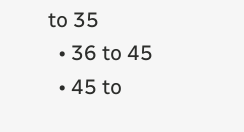to 35
  • 36 to 45
  • 45 to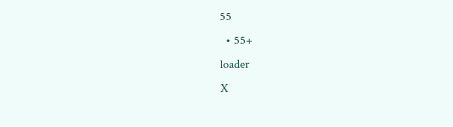55
  • 55+
loader
X